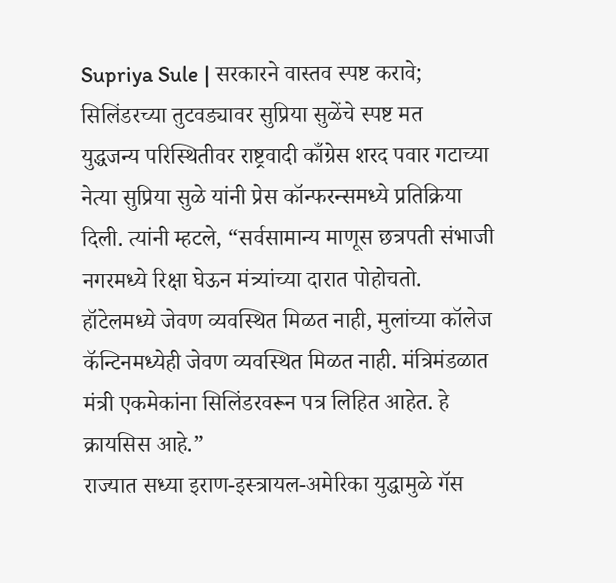Supriya Sule | सरकारने वास्तव स्पष्ट करावे; सिलिंडरच्या तुटवड्यावर सुप्रिया सुळेंचे स्पष्ट मत
युद्धजन्य परिस्थितीवर राष्ट्रवादी काँग्रेस शरद पवार गटाच्या नेत्या सुप्रिया सुळे यांनी प्रेस कॉन्फरन्समध्ये प्रतिक्रिया दिली. त्यांनी म्हटले, “सर्वसामान्य माणूस छत्रपती संभाजी नगरमध्ये रिक्षा घेऊन मंत्र्यांच्या दारात पोहोचतो. हॉटेलमध्ये जेवण व्यवस्थित मिळत नाही, मुलांच्या कॉलेज कॅन्टिनमध्येही जेवण व्यवस्थित मिळत नाही. मंत्रिमंडळात मंत्री एकमेकांना सिलिंडरवरून पत्र लिहित आहेत. हे क्रायसिस आहे.”
राज्यात सध्या इराण-इस्त्रायल-अमेरिका युद्धामुळे गॅस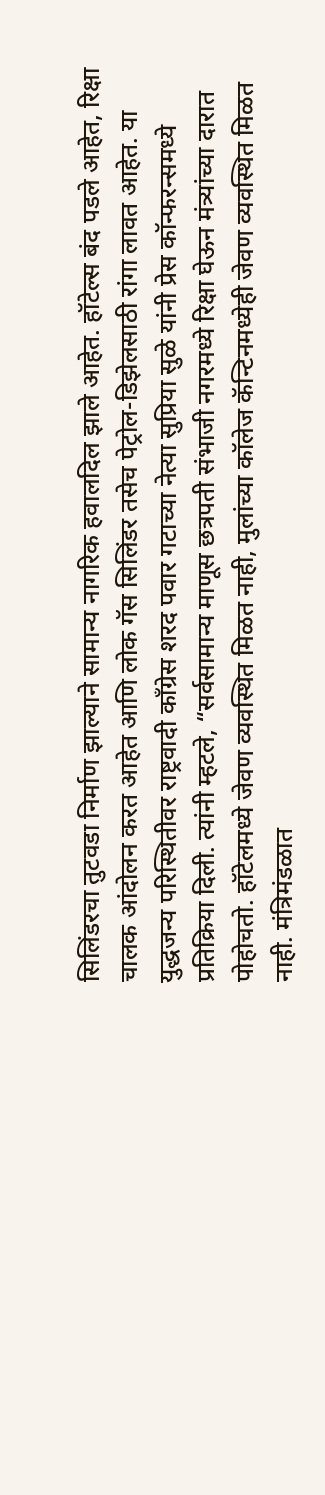सिलिंडरचा तुटवडा निर्माण झाल्याने सामान्य नागरिक हवालदिल झाले आहेत. हॉटेल्स बंद पडले आहेत, रिक्षा चालक आंदोलन करत आहेत आणि लोक गॅस सिलिंडर तसेच पेट्रोल-डिझेलसाठी रांगा लावत आहेत. या युद्धजन्य परिस्थितीवर राष्ट्रवादी काँग्रेस शरद पवार गटाच्या नेत्या सुप्रिया सुळे यांनी प्रेस कॉन्फरन्समध्ये प्रतिक्रिया दिली. त्यांनी म्हटले, “सर्वसामान्य माणूस छत्रपती संभाजी नगरमध्ये रिक्षा घेऊन मंत्र्यांच्या दारात पोहोचतो. हॉटेलमध्ये जेवण व्यवस्थित मिळत नाही, मुलांच्या कॉलेज कॅन्टिनमध्येही जेवण व्यवस्थित मिळत नाही. मंत्रिमंडळात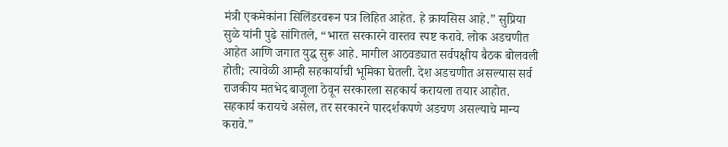मंत्री एकमेकांना सिलिंडरवरून पत्र लिहित आहेत. हे क्रायसिस आहे.” सुप्रिया सुळे यांनी पुढे सांगितले, “भारत सरकारने वास्तव स्पष्ट करावे. लोक अडचणीत आहेत आणि जगात युद्ध सुरू आहे. मागील आठवड्यात सर्वपक्षीय बैठक बोलवली होती; त्यावेळी आम्ही सहकार्याची भूमिका घेतली. देश अडचणीत असल्यास सर्व राजकीय मतभेद बाजूला ठेवून सरकारला सहकार्य करायला तयार आहोत. सहकार्य करायचे असेल, तर सरकारने पारदर्शकपणे अडचण असल्याचे मान्य करावे.”